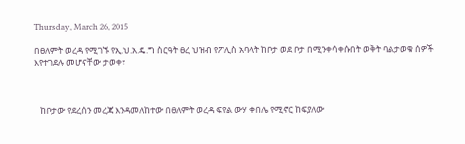Thursday, March 26, 2015

በፀለምት ወረዳ የሚገኙ የኢ.ህ.አ.ዴ.ግ ስርዓት ፀረ ህዝብ የፖሊስ አባላት ከቦታ ወደ ቦታ በሚንቀሳቀሱበት ወቅት ባልታወቁ ሰዎች እየተገደሉ መሆናቸው ታወቀ፣



   ከቦታው የደረሰን መረጃ እንዳመለከተው በፀለምት ወረዳ ፍየል ውሃ ቀበሌ የሚኖር ከፍያለው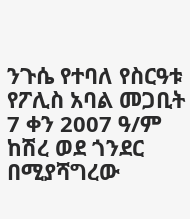ንጉሴ የተባለ የስርዓቱ የፖሊስ አባል መጋቢት 7 ቀን 2007 ዓ/ም ከሽረ ወደ ጎንደር በሚያሻግረው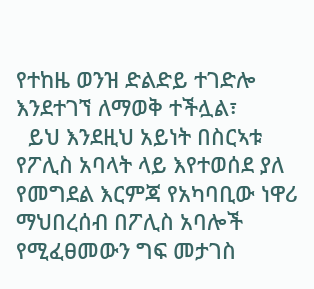የተከዜ ወንዝ ድልድይ ተገድሎ እንደተገኘ ለማወቅ ተችሏል፣
  ይህ እንደዚህ አይነት በስርኣቱ የፖሊስ አባላት ላይ እየተወሰደ ያለ የመግደል እርምጃ የአካባቢው ነዋሪ ማህበረሰብ በፖሊስ አባሎች የሚፈፀመውን ግፍ መታገስ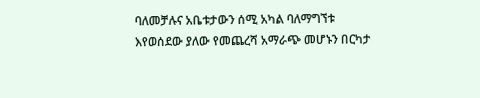ባለመቻሉና አቤቱታውን ሰሚ አካል ባለማግኘቱ እየወሰደው ያለው የመጨረሻ አማራጭ መሆኑን በርካታ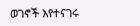ወገኖች እየተናገሩ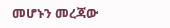መሆኑን መረጃው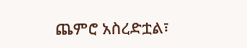ጨምሮ አስረድቷል፣